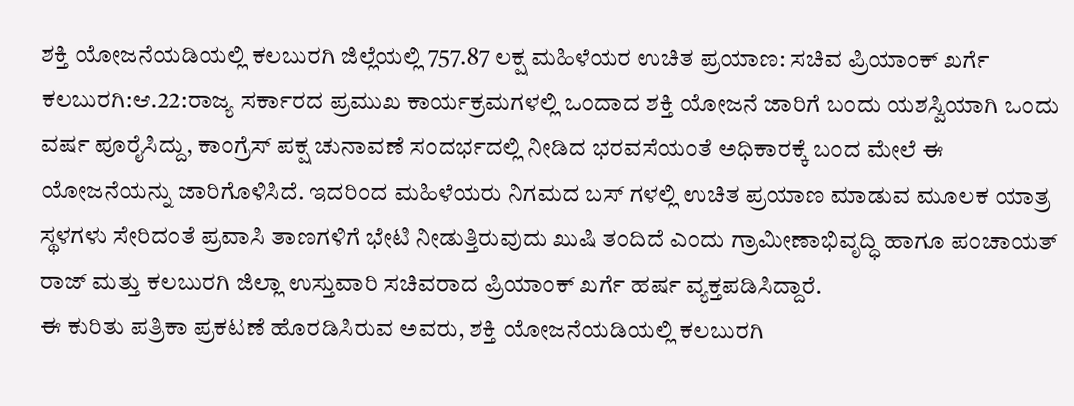ಶಕ್ತಿ ಯೋಜನೆಯಡಿಯಲ್ಲಿ ಕಲಬುರಗಿ ಜಿಲ್ಲೆಯಲ್ಲಿ 757.87 ಲಕ್ಷ ಮಹಿಳೆಯರ ಉಚಿತ ಪ್ರಯಾಣ: ಸಚಿವ ಪ್ರಿಯಾಂಕ್ ಖರ್ಗೆ
ಕಲಬುರಗಿ:ಆ.22:ರಾಜ್ಯ ಸರ್ಕಾರದ ಪ್ರಮುಖ ಕಾರ್ಯಕ್ರಮಗಳಲ್ಲಿ ಒಂದಾದ ಶಕ್ತಿ ಯೋಜನೆ ಜಾರಿಗೆ ಬಂದು ಯಶಸ್ವಿಯಾಗಿ ಒಂದು ವರ್ಷ ಪೂರೈಸಿದ್ದು, ಕಾಂಗ್ರೆಸ್ ಪಕ್ಷ ಚುನಾವಣೆ ಸಂದರ್ಭದಲ್ಲಿ ನೀಡಿದ ಭರವಸೆಯಂತೆ ಅಧಿಕಾರಕ್ಕೆ ಬಂದ ಮೇಲೆ ಈ ಯೋಜನೆಯನ್ನು ಜಾರಿಗೊಳಿಸಿದೆ. ಇದರಿಂದ ಮಹಿಳೆಯರು ನಿಗಮದ ಬಸ್ ಗಳಲ್ಲಿ ಉಚಿತ ಪ್ರಯಾಣ ಮಾಡುವ ಮೂಲಕ ಯಾತ್ರ ಸ್ಥಳಗಳು ಸೇರಿದಂತೆ ಪ್ರವಾಸಿ ತಾಣಗಳಿಗೆ ಭೇಟಿ ನೀಡುತ್ತಿರುವುದು ಖುಷಿ ತಂದಿದೆ ಎಂದು ಗ್ರಾಮೀಣಾಭಿವೃದ್ಧಿ ಹಾಗೂ ಪಂಚಾಯತ್ ರಾಜ್ ಮತ್ತು ಕಲಬುರಗಿ ಜಿಲ್ಲಾ ಉಸ್ತುವಾರಿ ಸಚಿವರಾದ ಪ್ರಿಯಾಂಕ್ ಖರ್ಗೆ ಹರ್ಷ ವ್ಯಕ್ತಪಡಿಸಿದ್ದಾರೆ.
ಈ ಕುರಿತು ಪತ್ರಿಕಾ ಪ್ರಕಟಣೆ ಹೊರಡಿಸಿರುವ ಅವರು, ಶಕ್ತಿ ಯೋಜನೆಯಡಿಯಲ್ಲಿ ಕಲಬುರಗಿ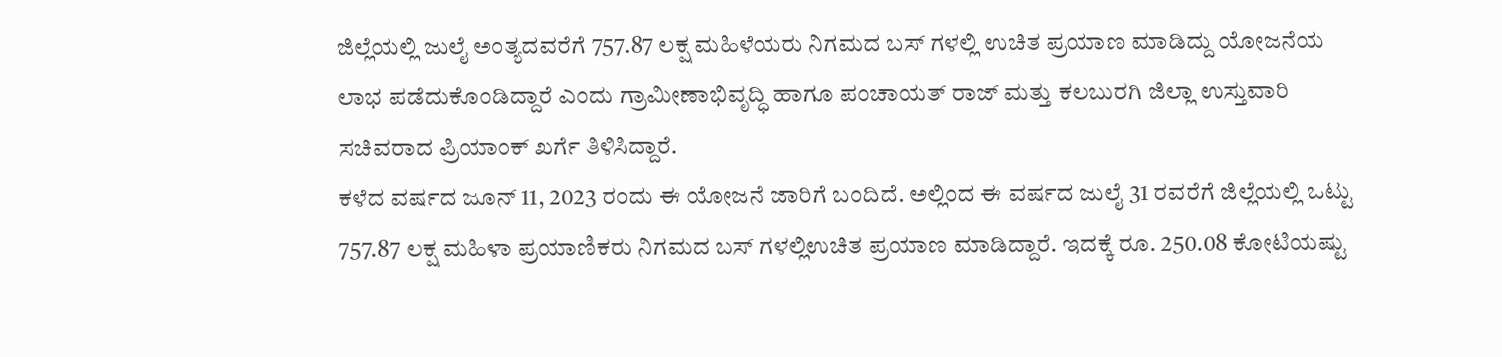ಜಿಲ್ಲೆಯಲ್ಲಿ ಜುಲೈ ಅಂತ್ಯದವರೆಗೆ 757.87 ಲಕ್ಷ ಮಹಿಳೆಯರು ನಿಗಮದ ಬಸ್ ಗಳಲ್ಲಿ ಉಚಿತ ಪ್ರಯಾಣ ಮಾಡಿದ್ದು ಯೋಜನೆಯ ಲಾಭ ಪಡೆದುಕೊಂಡಿದ್ದಾರೆ ಎಂದು ಗ್ರಾಮೀಣಾಭಿವೃದ್ಧಿ ಹಾಗೂ ಪಂಚಾಯತ್ ರಾಜ್ ಮತ್ತು ಕಲಬುರಗಿ ಜಿಲ್ಲಾ ಉಸ್ತುವಾರಿ ಸಚಿವರಾದ ಪ್ರಿಯಾಂಕ್ ಖರ್ಗೆ ತಿಳಿಸಿದ್ದಾರೆ.
ಕಳೆದ ವರ್ಷದ ಜೂನ್ 11, 2023 ರಂದು ಈ ಯೋಜನೆ ಜಾರಿಗೆ ಬಂದಿದೆ. ಅಲ್ಲಿಂದ ಈ ವರ್ಷದ ಜುಲೈ 31 ರವರೆಗೆ ಜಿಲ್ಲೆಯಲ್ಲಿ ಒಟ್ಟು 757.87 ಲಕ್ಷ ಮಹಿಳಾ ಪ್ರಯಾಣಿಕರು ನಿಗಮದ ಬಸ್ ಗಳಲ್ಲಿ‌ಉಚಿತ ಪ್ರಯಾಣ ಮಾಡಿದ್ದಾರೆ. ಇದಕ್ಕೆ ರೂ. 250.08 ಕೋಟಿಯಷ್ಟು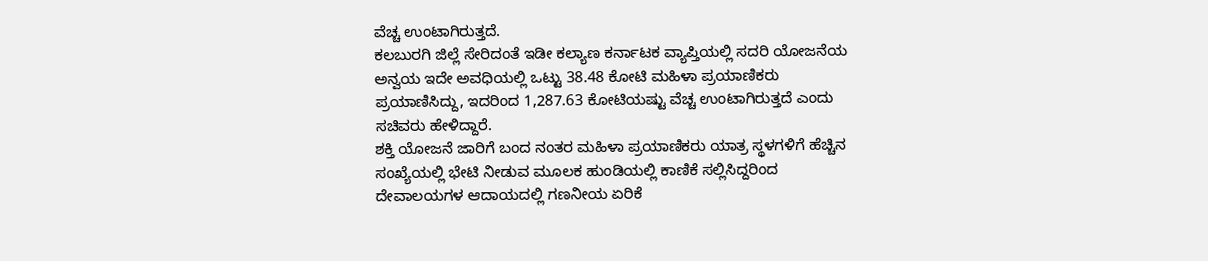ವೆಚ್ಚ ಉಂಟಾಗಿರುತ್ತದೆ.
ಕಲಬುರಗಿ ಜಿಲ್ಲೆ ಸೇರಿದಂತೆ ಇಡೀ ಕಲ್ಯಾಣ ಕರ್ನಾಟಕ ವ್ಯಾಪ್ತಿಯಲ್ಲಿ ಸದರಿ ಯೋಜನೆಯ ಅನ್ವಯ ಇದೇ ಅವಧಿಯಲ್ಲಿ‌ ಒಟ್ಟು 38.48 ಕೋಟಿ ಮಹಿಳಾ ಪ್ರಯಾಣಿಕರು ಪ್ರಯಾಣಿಸಿದ್ದು, ಇದರಿಂದ 1,287.63 ಕೋಟಿಯಷ್ಟು ವೆಚ್ಚ ಉಂಟಾಗಿರುತ್ತದೆ ಎಂದು‌ ಸಚಿವರು ಹೇಳಿದ್ದಾರೆ.
ಶಕ್ತಿ ಯೋಜನೆ ಜಾರಿಗೆ ಬಂದ ನಂತರ ಮಹಿಳಾ ಪ್ರಯಾಣಿಕರು ಯಾತ್ರ ಸ್ಥಳಗಳಿಗೆ ಹೆಚ್ಚಿನ‌ ಸಂಖ್ಯೆಯಲ್ಲಿ ಭೇಟಿ ನೀಡುವ ಮೂಲಕ ಹುಂಡಿಯಲ್ಲಿ ಕಾಣಿಕೆ ಸಲ್ಲಿಸಿದ್ದರಿಂದ ದೇವಾಲಯಗಳ ಆದಾಯದಲ್ಲಿ ಗಣನೀಯ ಏರಿಕೆ‌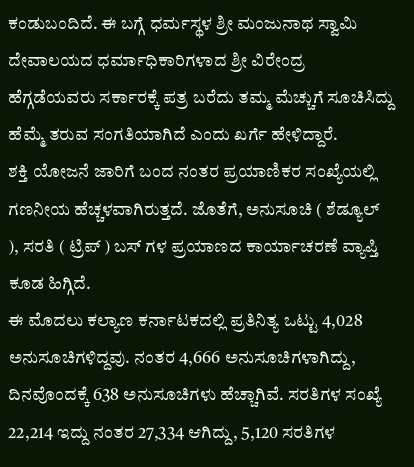ಕಂಡುಬಂದಿದೆ. ಈ ಬಗ್ಗೆ ಧರ್ಮಸ್ಥಳ ಶ್ರೀ ಮಂಜುನಾಥ ಸ್ವಾಮಿ ದೇವಾಲಯದ ಧರ್ಮಾಧಿಕಾರಿಗಳಾದ ಶ್ರೀ ವಿರೇಂದ್ರ ಹೆಗ್ಗಡೆಯವರು ಸರ್ಕಾರಕ್ಕೆ ಪತ್ರ ಬರೆದು ತಮ್ಮ ಮೆಚ್ಚುಗೆ ಸೂಚಿಸಿದ್ದು ಹೆಮ್ಮೆ ತರುವ ಸಂಗತಿಯಾಗಿದೆ ಎಂದು ಖರ್ಗೆ ಹೇಳಿದ್ದಾರೆ.
ಶಕ್ತಿ ಯೋಜನೆ ಜಾರಿಗೆ ಬಂದ ನಂತರ ಪ್ರಯಾಣಿಕರ ಸಂಖ್ಯೆಯಲ್ಲಿ ಗಣನೀಯ ಹೆಚ್ಚಳವಾಗಿರುತ್ತದೆ. ಜೊತೆಗೆ, ಅನುಸೂಚಿ ( ಶೆಡ್ಯೂಲ್ ), ಸರತಿ ( ಟ್ರಿಪ್ ) ಬಸ್ ಗಳ ಪ್ರಯಾಣದ ಕಾರ್ಯಾಚರಣೆ ವ್ಯಾಪ್ತಿ ಕೂಡ‌ ಹಿಗ್ಗಿದೆ.
ಈ ಮೊದಲು ಕಲ್ಯಾಣ ಕರ್ನಾಟಕದಲ್ಲಿ ಪ್ರತಿನಿತ್ಯ ಒಟ್ಟು 4,028 ಅನುಸೂಚಿಗಳಿದ್ದವು. ನಂತರ 4,666 ಅನುಸೂಚಿಗಳಾಗಿದ್ದು, ದಿನವೊಂದಕ್ಕೆ 638 ಅನುಸೂಚಿಗಳು ಹೆಚ್ಚಾಗಿವೆ. ಸರತಿಗಳ ಸಂಖ್ಯೆ 22,214 ಇದ್ದು ನಂತರ 27,334 ಆಗಿದ್ದು, 5,120 ಸರತಿಗಳ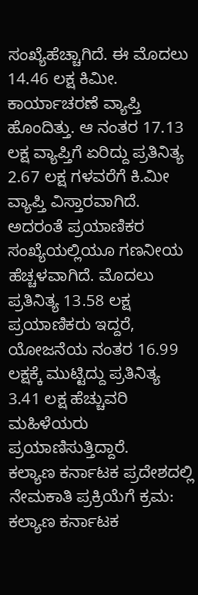ಸಂಖ್ಯೆ‌ಹೆಚ್ಚಾಗಿದೆ. ಈ ಮೊದಲು 14.46 ಲಕ್ಷ ಕಿಮೀ. ಕಾರ್ಯಾಚರಣೆ ವ್ಯಾಪ್ತಿ ಹೊಂದಿತ್ತು. ಆ ನಂತರ‌ 17.13 ಲಕ್ಷ ವ್ಯಾಪ್ತಿಗೆ ಏರಿದ್ದು ಪ್ರತಿನಿತ್ಯ 2.67 ಲಕ್ಷ ಗಳವರೆಗೆ ಕಿ.ಮೀ ವ್ಯಾಪ್ತಿ ವಿಸ್ತಾರವಾಗಿದೆ. ಅದರಂತೆ ಪ್ರಯಾಣಿಕರ‌ ಸಂಖ್ಯೆಯಲ್ಲಿಯೂ ಗಣನೀಯ ಹೆಚ್ಚಳವಾಗಿದೆ. ಮೊದಲು ಪ್ರತಿನಿತ್ಯ 13.58 ಲಕ್ಷ ಪ್ರಯಾಣಿಕರು ಇದ್ದರೆ, ಯೋಜನೆಯ ನಂತರ 16.99 ಲಕ್ಷಕ್ಕೆ ಮುಟ್ಟಿದ್ದು ಪ್ರತಿನಿತ್ಯ 3.41 ಲಕ್ಷ ಹೆಚ್ಚುವರಿ ಮಹಿಳೆಯರು ಪ್ರಯಾಣಿಸುತ್ತಿದ್ದಾರೆ.
ಕಲ್ಯಾಣ ಕರ್ನಾಟಕ ಪ್ರದೇಶದಲ್ಲಿ ನೇಮಕಾತಿ ಪ್ರಕ್ರಿಯೆಗೆ ಕ್ರಮ:
ಕಲ್ಯಾಣ ಕರ್ನಾಟಕ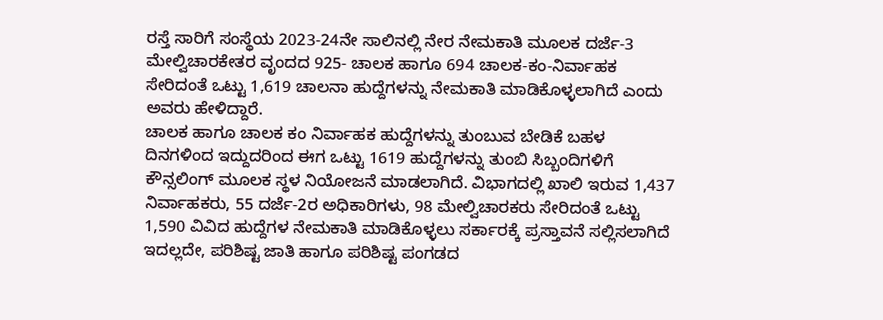ರಸ್ತೆ ಸಾರಿಗೆ ಸಂಸ್ಥೆಯ 2023-24ನೇ ಸಾಲಿನಲ್ಲಿ ನೇರ ನೇಮಕಾತಿ ಮೂಲಕ ದರ್ಜೆ-3 ಮೇಲ್ವಿಚಾರಕೇತರ ವೃಂದದ 925- ಚಾಲಕ ಹಾಗೂ 694 ಚಾಲಕ-ಕಂ-ನಿರ್ವಾಹಕ ಸೇರಿದಂತೆ ಒಟ್ಟು 1,619 ಚಾಲನಾ ಹುದ್ದೆಗಳನ್ನು ನೇಮಕಾತಿ ಮಾಡಿಕೊಳ್ಳಲಾಗಿದೆ ಎಂದು ಅವರು ಹೇಳಿದ್ದಾರೆ.
ಚಾಲಕ ಹಾಗೂ ಚಾಲಕ ಕಂ ನಿರ್ವಾಹಕ ಹುದ್ದೆಗಳನ್ನು ತುಂಬುವ ಬೇಡಿಕೆ ಬಹಳ ದಿನಗಳಿಂದ ಇದ್ದುದರಿಂದ ಈಗ ಒಟ್ಟು 1619 ಹುದ್ದೆಗಳನ್ನು ತುಂಬಿ ಸಿಬ್ಬಂದಿಗಳಿಗೆ ಕೌನ್ಸಲಿಂಗ್ ಮೂಲಕ ಸ್ಥಳ ನಿಯೋಜನೆ ಮಾಡಲಾಗಿದೆ. ವಿಭಾಗದಲ್ಲಿ ಖಾಲಿ ಇರುವ 1,437 ನಿರ್ವಾಹಕರು, 55 ದರ್ಜೆ-2ರ ಅಧಿಕಾರಿಗಳು, 98 ಮೇಲ್ವಿಚಾರಕರು ಸೇರಿದಂತೆ ಒಟ್ಟು 1,590 ವಿವಿದ ಹುದ್ದೆಗಳ ನೇಮಕಾತಿ ಮಾಡಿಕೊಳ್ಳಲು ಸರ್ಕಾರಕ್ಕೆ ಪ್ರಸ್ತಾವನೆ ಸಲ್ಲಿಸಲಾಗಿದೆ ಇದಲ್ಲದೇ, ಪರಿಶಿಷ್ಟ ಜಾತಿ ಹಾಗೂ ಪರಿಶಿಷ್ಟ ಪಂಗಡದ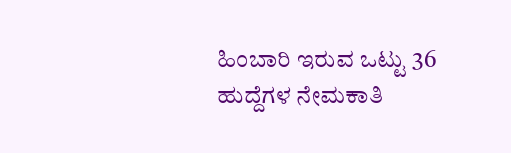ಹಿಂಬಾರಿ ಇರುವ ಒಟ್ಟು 36 ಹುದ್ದೆಗಳ ನೇಮಕಾತಿ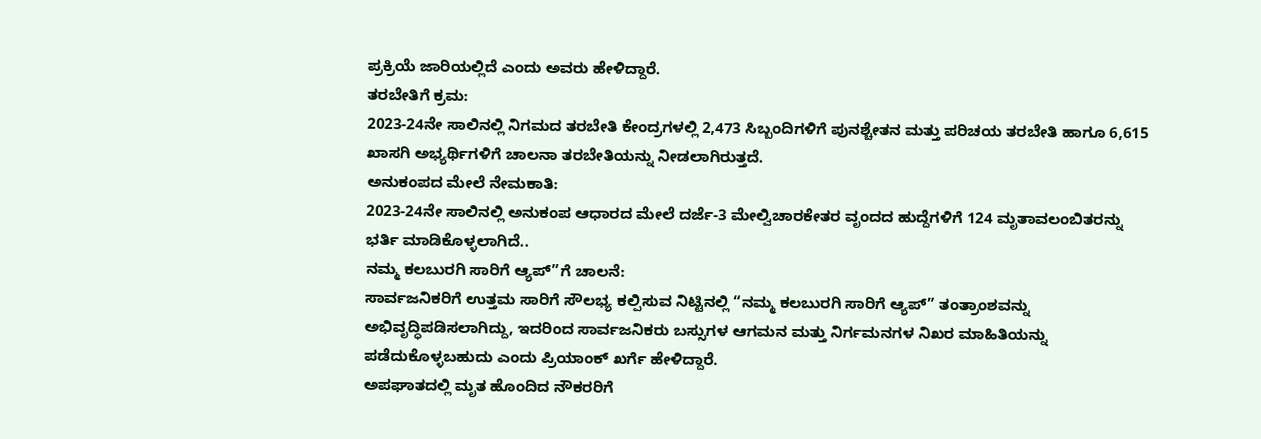ಪ್ರಕ್ರಿಯೆ ಜಾರಿಯಲ್ಲಿದೆ ಎಂದು ಅವರು ಹೇಳಿದ್ದಾರೆ.
ತರಬೇತಿಗೆ ಕ್ರಮ:
2023-24ನೇ ಸಾಲಿನಲ್ಲಿ ನಿಗಮದ ತರಬೇತಿ ಕೇಂದ್ರಗಳಲ್ಲಿ 2,473 ಸಿಬ್ಬಂದಿಗಳಿಗೆ ಪುನಶ್ಚೇತನ ಮತ್ತು ಪರಿಚಯ ತರಬೇತಿ ಹಾಗೂ 6,615 ಖಾಸಗಿ ಅಭ್ಯರ್ಥಿಗಳಿಗೆ ಚಾಲನಾ ತರಬೇತಿಯನ್ನು ನೀಡಲಾಗಿರುತ್ತದೆ.
ಅನುಕಂಪದ ಮೇಲೆ ನೇಮಕಾತಿ:
2023-24ನೇ ಸಾಲಿನಲ್ಲಿ ಅನುಕಂಪ ಆಧಾರದ ಮೇಲೆ ದರ್ಜೆ-3 ಮೇಲ್ವಿಚಾರಕೇತರ ವೃಂದದ ಹುದ್ದೆಗಳಿಗೆ 124 ಮೃತಾವಲಂಬಿತರನ್ನು ಭರ್ತಿ ಮಾಡಿಕೊಳ್ಳಲಾಗಿದೆ..
ನಮ್ಮ ಕಲಬುರಗಿ ಸಾರಿಗೆ ಆ್ಯಪ್”ಗೆ ಚಾಲನೆ:
ಸಾರ್ವಜನಿಕರಿಗೆ ಉತ್ತಮ ಸಾರಿಗೆ ಸೌಲಭ್ಯ ಕಲ್ಪಿಸುವ ನಿಟ್ಟಿನಲ್ಲಿ “ನಮ್ಮ ಕಲಬುರಗಿ ಸಾರಿಗೆ ಆ್ಯಪ್” ತಂತ್ರಾಂಶವನ್ನು ಅಭಿವೃದ್ಧಿಪಡಿಸಲಾಗಿದ್ದು, ಇದರಿಂದ ಸಾರ್ವಜನಿಕರು ಬಸ್ಸುಗಳ ಆಗಮನ ಮತ್ತು ನಿರ್ಗಮನಗಳ ನಿಖರ ಮಾಹಿತಿಯನ್ನು ಪಡೆದುಕೊಳ್ಳಬಹುದು ಎಂದು ಪ್ರಿಯಾಂಕ್ ಖರ್ಗೆ ಹೇಳಿದ್ದಾರೆ.
ಅಪಘಾತದಲ್ಲಿ ಮೃತ ಹೊಂದಿದ ನೌಕರರಿಗೆ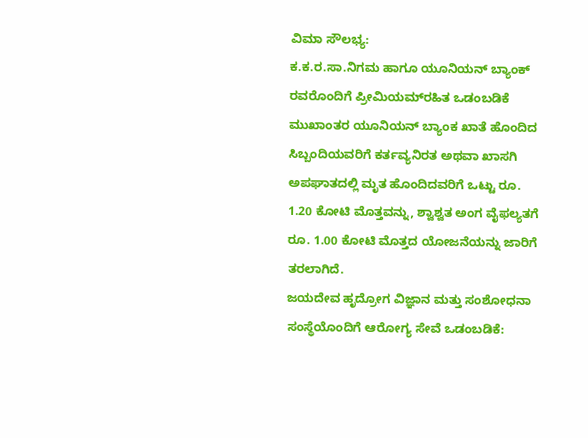ವಿಮಾ ಸೌಲಭ್ಯ:
ಕ.ಕ.ರ.ಸಾ.ನಿಗಮ ಹಾಗೂ ಯೂನಿಯನ್ ಬ್ಯಾಂಕ್ ರವರೊಂದಿಗೆ ಪ್ರೀಮಿಯಮ್‍ರಹಿತ ಒಡಂಬಡಿಕೆ ಮುಖಾಂತರ ಯೂನಿಯನ್ ಬ್ಯಾಂಕ ಖಾತೆ ಹೊಂದಿದ ಸಿಬ್ಬಂದಿಯವರಿಗೆ ಕರ್ತವ್ಯನಿರತ ಅಥವಾ ಖಾಸಗಿ ಅಪಘಾತದಲ್ಲಿ ಮೃತ ಹೊಂದಿದವರಿಗೆ ಒಟ್ಟು ರೂ. 1.20 ಕೋಟಿ ಮೊತ್ತವನ್ನು, ಶ್ವಾಶ್ವತ ಅಂಗ ವೈಫಲ್ಯತಗೆ ರೂ. 1.00 ಕೋಟಿ ಮೊತ್ತದ ಯೋಜನೆಯನ್ನು ಜಾರಿಗೆ ತರಲಾಗಿದೆ.
ಜಯದೇವ ಹೃದ್ರೋಗ ವಿಜ್ಞಾನ ಮತ್ತು ಸಂಶೋಧನಾ ಸಂಸ್ಥೆಯೊಂದಿಗೆ ಆರೋಗ್ಯ ಸೇವೆ ಒಡಂಬಡಿಕೆ: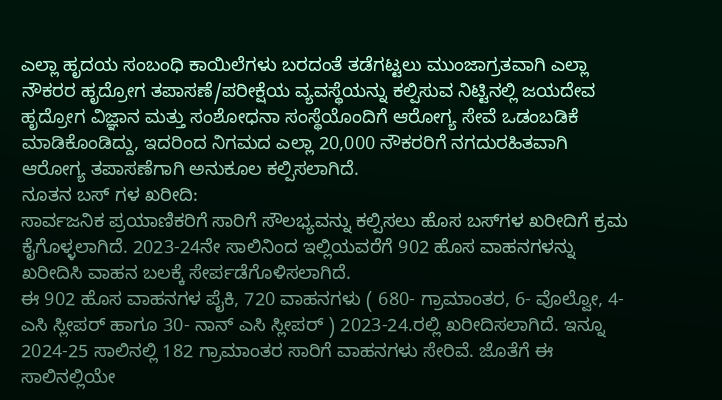ಎಲ್ಲಾ ಹೃದಯ ಸಂಬಂಧಿ ಕಾಯಿಲೆಗಳು ಬರದಂತೆ ತಡೆಗಟ್ಟಲು ಮುಂಜಾಗ್ರತವಾಗಿ ಎಲ್ಲಾ ನೌಕರರ ಹೃದ್ರೋಗ ತಪಾಸಣೆ/ಪರೀಕ್ಷೆಯ ವ್ಯವಸ್ಥೆಯನ್ನು ಕಲ್ಪಿಸುವ ನಿಟ್ಟಿನಲ್ಲಿ ಜಯದೇವ ಹೃದ್ರೋಗ ವಿಜ್ಞಾನ ಮತ್ತು ಸಂಶೋಧನಾ ಸಂಸ್ಥೆಯೊಂದಿಗೆ ಆರೋಗ್ಯ ಸೇವೆ ಒಡಂಬಡಿಕೆ ಮಾಡಿಕೊಂಡಿದ್ದು, ಇದರಿಂದ ನಿಗಮದ ಎಲ್ಲಾ 20,000 ನೌಕರರಿಗೆ ನಗದುರಹಿತವಾಗಿ ಆರೋಗ್ಯ ತಪಾಸಣೆಗಾಗಿ ಅನುಕೂಲ ಕಲ್ಪಿಸಲಾಗಿದೆ.
ನೂತನ ಬಸ್ ಗಳ ಖರೀದಿ:
ಸಾರ್ವಜನಿಕ ಪ್ರಯಾಣಿಕರಿಗೆ ಸಾರಿಗೆ ಸೌಲಭ್ಯವನ್ನು ಕಲ್ಪಿಸಲು ಹೊಸ ಬಸ್‍ಗಳ ಖರೀದಿಗೆ ಕ್ರಮ ಕೈಗೊಳ್ಳಲಾಗಿದೆ. 2023-24ನೇ ಸಾಲಿನಿಂದ ಇಲ್ಲಿಯವರೆಗೆ 902 ಹೊಸ ವಾಹನಗಳನ್ನು ಖರೀದಿಸಿ ವಾಹನ ಬಲಕ್ಕೆ ಸೇರ್ಪಡೆಗೊಳಿಸಲಾಗಿದೆ.
ಈ 902 ಹೊಸ ವಾಹನಗಳ ಪೈಕಿ, 720 ವಾಹನಗಳು ( 680- ಗ್ರಾಮಾಂತರ, 6- ವೊಲ್ವೋ, 4- ಎಸಿ ಸ್ಲೀಪರ್ ಹಾಗೂ 30- ನಾನ್ ಎಸಿ‌ ಸ್ಲೀಪರ್ ) 2023-24.ರಲ್ಲಿ ಖರೀದಿಸಲಾಗಿದೆ. ಇನ್ನೂ 2024-25 ಸಾಲಿನಲ್ಲಿ 182 ಗ್ರಾಮಾಂತರ ಸಾರಿಗೆ ವಾಹನಗಳು ಸೇರಿವೆ. ಜೊತೆಗೆ ಈ ಸಾಲಿನಲ್ಲಿಯೇ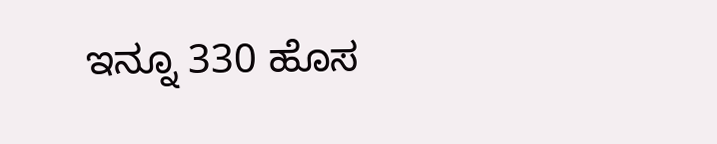ಇನ್ನೂ 330 ಹೊಸ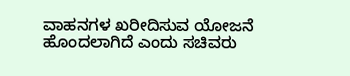ವಾಹನಗಳ ಖರೀದಿಸುವ ಯೋಜನೆ ಹೊಂದಲಾಗಿದೆ‌ ಎಂದು‌ ಸಚಿವರು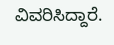ವಿವರಿಸಿದ್ದಾರೆ.